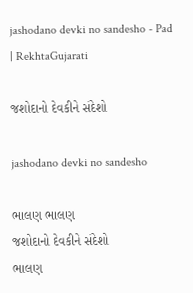jashodano devki no sandesho - Pad | RekhtaGujarati

જશોદાનો દેવકીને સંદેશો

jashodano devki no sandesho

ભાલણ ભાલણ
જશોદાનો દેવકીને સંદેશો
ભાલણ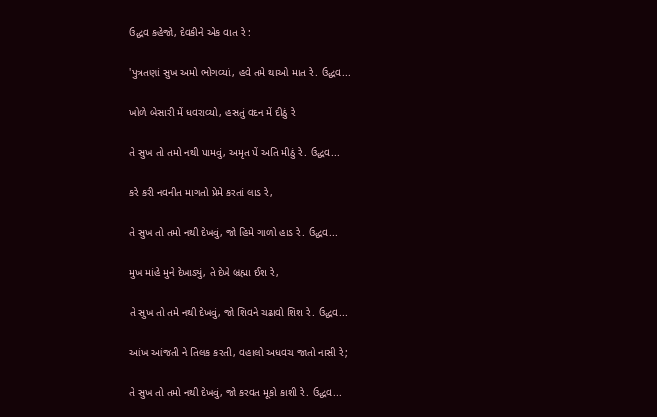ઉદ્ધવ કહેજો, દેવકીને એક વાત રે :

'પુત્રતણાં સુખ અમો ભોગવ્યાં, હવે તમે થાઓ માત રે. ઉદ્ધવ...

ખોળે બેસારી મેં ધવરાવ્યો, હસતું વદન મેં દીઠું રે

તે સુખ તો તમો નથી પામવું, અમૃત પેં અતિ મીઠું રે. ઉદ્ધવ...

કરે કરી નવનીત માગતો પ્રેમે કરતાં લાડ રે,

તે સુખ તો તમો નથી દેખવું, જો હિમે ગાળો હાડ રે. ઉદ્ધવ...

મુખ માંહે મુને દેખાડ્યું, તે દેખે બ્રહ્મા ઈશ રે,

તે સુખ તો તમે નથી દેખવું, જો શિવને ચઢાવો શિશ રે. ઉદ્ધવ...

આંખ આંજતી ને તિલક કરતી, વહાલો અધવચ જાતો નાસી રે;

તે સુખ તો તમો નથી દેખવું, જો કરવત મૂકો કાશી રે. ઉદ્ધવ...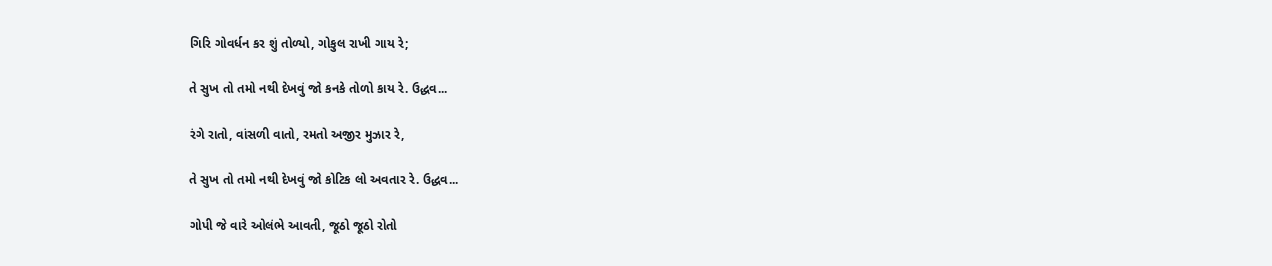ગિરિ ગોવર્ધન કર શું તોળ્યો, ગોકુલ રાખી ગાય રે;

તે સુખ તો તમો નથી દેખવું જો કનકે તોળો કાય રે. ઉદ્ધવ...

રંગે રાતો, વાંસળી વાતો, રમતો અજીર મુઝાર રે,

તે સુખ તો તમો નથી દેખવું જો કોટિક લો અવતાર રે. ઉદ્ધવ...

ગોપી જે વારે ઓલંભે આવતી, જૂઠો જૂઠો રોતો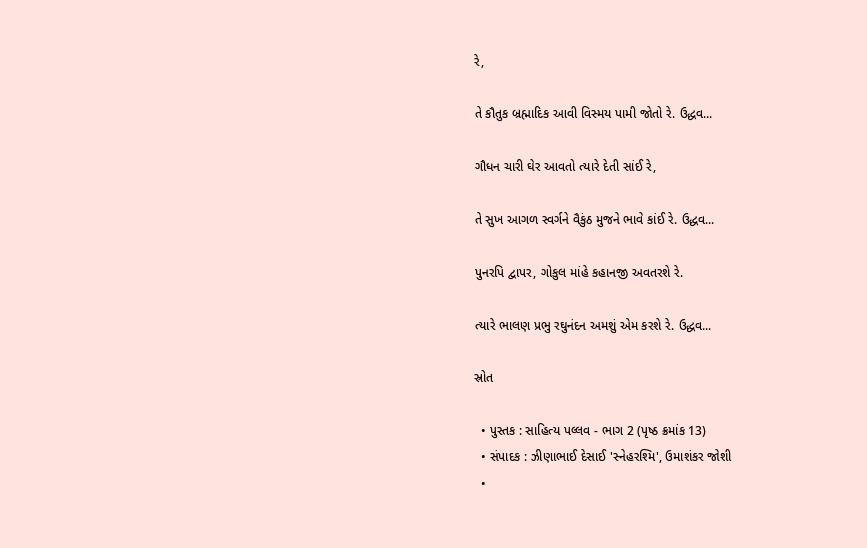રે,

તે કૌતુક બ્રહ્માદિક આવી વિસ્મય પામી જોતો રે. ઉદ્ધવ...

ગૌધન ચારી ઘેર આવતો ત્યારે દેતી સાંઈ રે,

તે સુખ આગળ સ્વર્ગને વૈકુંઠ મુજને ભાવે કાંઈ રે. ઉદ્ધવ...

પુનરપિ દ્વાપર, ગોકુલ માંહે કહાનજી અવતરશે રે.

ત્યારે ભાલણ પ્રભુ રઘુનંદન અમશું એમ કરશે રે. ઉદ્ધવ...

સ્રોત

  • પુસ્તક : સાહિત્ય પલ્લવ - ભાગ 2 (પૃષ્ઠ ક્રમાંક 13)
  • સંપાદક : ઝીણાભાઈ દેસાઈ 'સ્નેહરશ્મિ', ઉમાશંકર જોશી
  •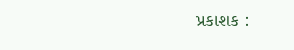પ્રકાશક :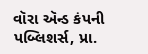વૉરા ઍન્ડ કંપની પબ્લિશર્સ, પ્રા.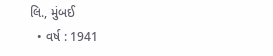લિ., મુંબઈ
  • વર્ષ : 1941